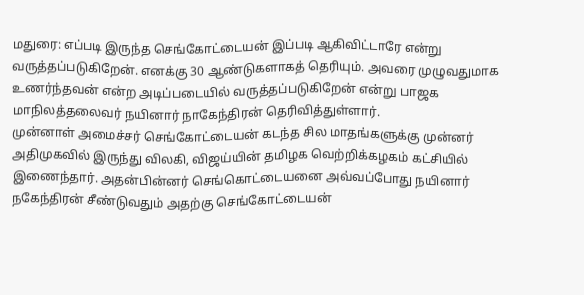மதுரை: எப்படி இருந்த செங்கோட்டையன் இப்படி ஆகிவிட்டாரே என்று வருத்தப்படுகிறேன். எனக்கு 30 ஆண்டுகளாகத் தெரியும். அவரை முழுவதுமாக உணர்ந்தவன் என்ற அடிப்படையில் வருத்தப்படுகிறேன் என்று பாஜக மாநிலத்தலைவர் நயினார் நாகேந்திரன் தெரிவித்துள்ளார்.
முன்னாள் அமைச்சர் செங்கோட்டையன் கடந்த சில மாதங்களுக்கு முன்னர் அதிமுகவில் இருந்து விலகி, விஜய்யின் தமிழக வெற்றிக்கழகம் கட்சியில் இணைந்தார். அதன்பின்னர் செங்கொட்டையனை அவ்வப்போது நயினார் நகேந்திரன் சீண்டுவதும் அதற்கு செங்கோட்டையன்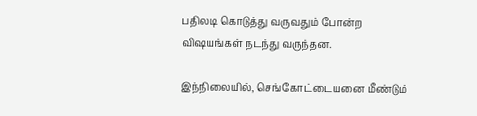பதிலடி கொடுத்து வருவதும் போன்ற விஷயங்கள் நடந்து வருந்தன.

இந்நிலையில், செங்கோட்டையனை மீண்டும்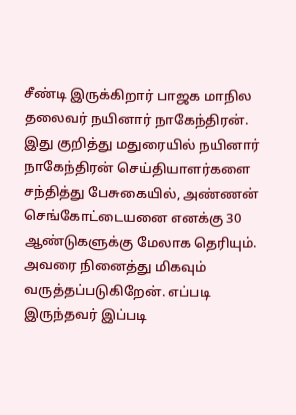சீண்டி இருக்கிறார் பாஜக மாநில தலைவர் நயினார் நாகேந்திரன். இது குறித்து மதுரையில் நயினார் நாகேந்திரன் செய்தியாளர்களை சந்தித்து பேசுகையில், அண்ணன் செங்கோட்டையனை எனக்கு 30 ஆண்டுகளுக்கு மேலாக தெரியும். அவரை நினைத்து மிகவும் வருத்தப்படுகிறேன். எப்படி இருந்தவர் இப்படி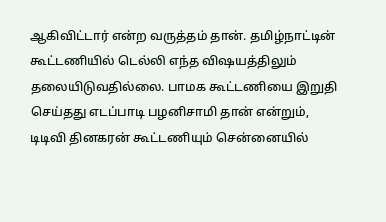ஆகிவிட்டார் என்ற வருத்தம் தான். தமிழ்நாட்டின் கூட்டணியில் டெல்லி எந்த விஷயத்திலும் தலையிடுவதில்லை. பாமக கூட்டணியை இறுதி செய்தது எடப்பாடி பழனிசாமி தான் என்றும்,
டிடிவி தினகரன் கூட்டணியும் சென்னையில்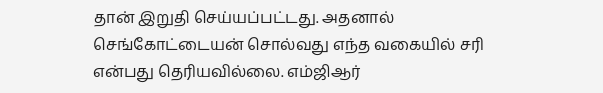தான் இறுதி செய்யப்பட்டது. அதனால் செங்கோட்டையன் சொல்வது எந்த வகையில் சரி என்பது தெரியவில்லை. எம்ஜிஆர்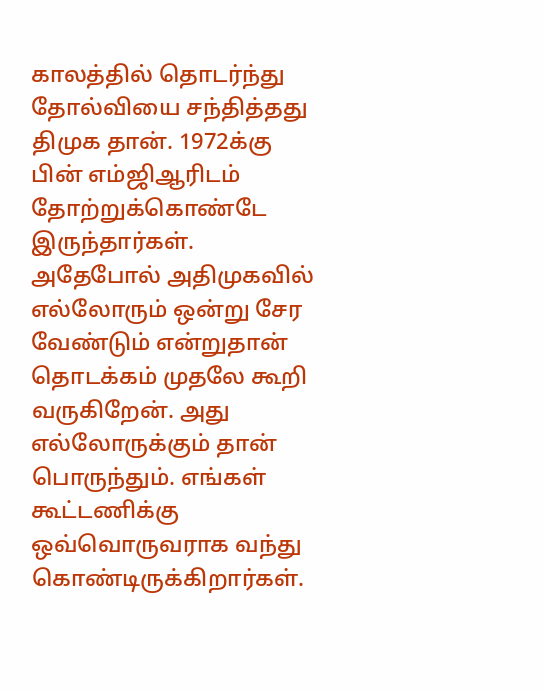காலத்தில் தொடர்ந்து தோல்வியை சந்தித்தது திமுக தான். 1972க்கு பின் எம்ஜிஆரிடம் தோற்றுக்கொண்டே இருந்தார்கள். அதேபோல் அதிமுகவில் எல்லோரும் ஒன்று சேர வேண்டும் என்றுதான் தொடக்கம் முதலே கூறி வருகிறேன். அது எல்லோருக்கும் தான் பொருந்தும். எங்கள் கூட்டணிக்கு ஒவ்வொருவராக வந்து கொண்டிருக்கிறார்கள்.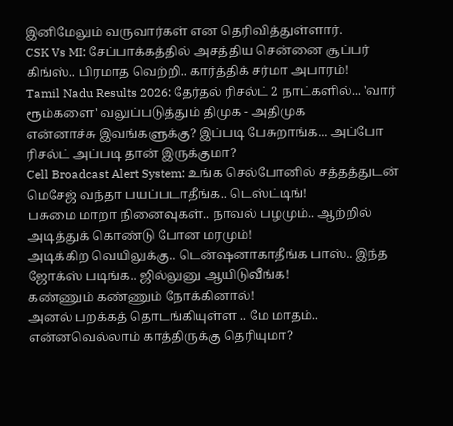இனிமேலும் வருவார்கள் என தெரிவித்துள்ளார்.
CSK Vs MI: சேப்பாக்கத்தில் அசத்திய சென்னை சூப்பர் கிங்ஸ்.. பிரமாத வெற்றி.. கார்த்திக் சர்மா அபாரம்!
Tamil Nadu Results 2026: தேர்தல் ரிசல்ட் 2 நாட்களில்... 'வார் ரூம்களை' வலுப்படுத்தும் திமுக - அதிமுக
என்னாச்சு இவங்களுக்கு? இப்படி பேசுறாங்க... அப்போ ரிசல்ட் அப்படி தான் இருக்குமா?
Cell Broadcast Alert System: உங்க செல்போனில் சத்தத்துடன் மெசேஜ் வந்தா பயப்படாதீங்க.. டெஸ்ட்டிங்!
பசுமை மாறா நினைவுகள்.. நாவல் பழமும்.. ஆற்றில் அடித்துக் கொண்டு போன மரமும்!
அடிக்கிற வெயிலுக்கு.. டென்ஷனாகாதீங்க பாஸ்.. இந்த ஜோக்ஸ் படிங்க.. ஜில்லுனு ஆயிடுவீங்க!
கண்ணும் கண்ணும் நோக்கினால்!
அனல் பறக்கத் தொடங்கியுள்ள .. மே மாதம்.. என்னவெல்லாம் காத்திருக்கு தெரியுமா?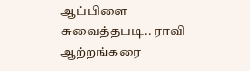ஆப்பிளை சுவைத்தபடி.. ராவி ஆற்றங்கரை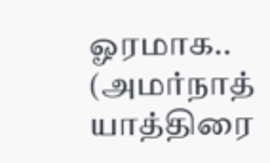ஓரமாக.. (அமர்நாத் யாத்திரை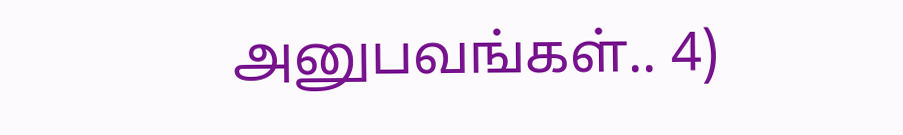அனுபவங்கள்.. 4)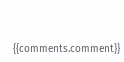{{comments.comment}}